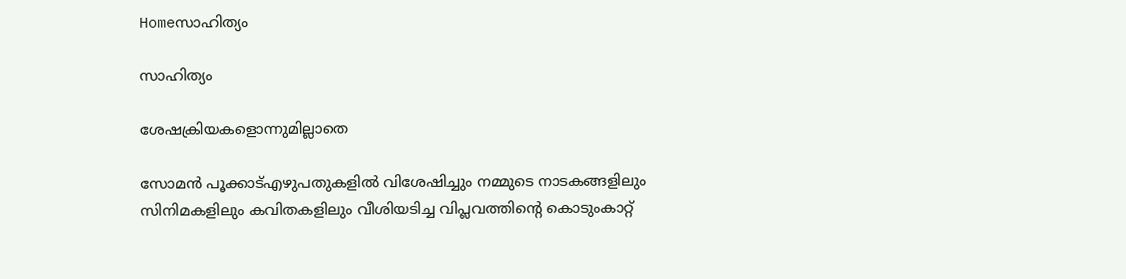Homeസാഹിത്യം

സാഹിത്യം

ശേഷക്രിയകളൊന്നുമില്ലാതെ

സോമൻ പൂക്കാട്എഴുപതുകളിൽ വിശേഷിച്ചും നമ്മുടെ നാടകങ്ങളിലും സിനിമകളിലും കവിതകളിലും വീശിയടിച്ച വിപ്ലവത്തിന്റെ കൊടുംകാറ്റ്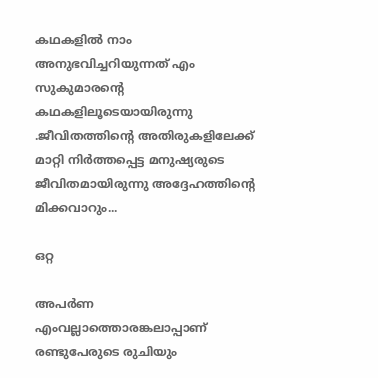കഥകളിൽ നാം അനുഭവിച്ചറിയുന്നത് എം സുകുമാരന്റെ കഥകളിലൂടെയായിരുന്നു .ജീവിതത്തിന്റെ അതിരുകളിലേക്ക് മാറ്റി നിർത്തപ്പെട്ട മനുഷ്യരുടെ ജീവിതമായിരുന്നു അദ്ദേഹത്തിന്റെ മിക്കവാറും...

ഒറ്റ

അപര്‍ണ എംവല്ലാത്തൊരങ്കലാപ്പാണ് രണ്ടുപേരുടെ രുചിയും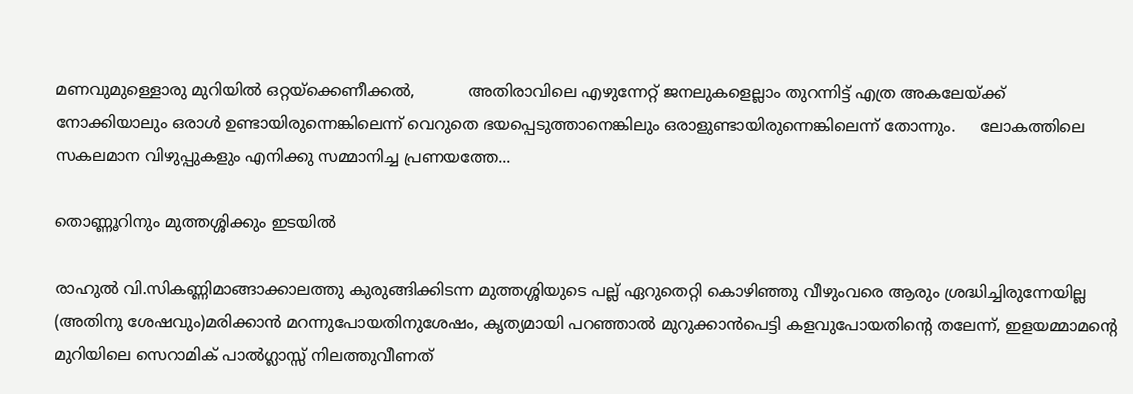മണവുമുള്ളൊരു മുറിയില്‍ ഒറ്റയ്ക്കെണീക്കല്‍,           അതിരാവിലെ എഴുന്നേറ്റ് ജനലുകളെല്ലാം തുറന്നിട്ട് എത്ര അകലേയ്ക്ക് നോക്കിയാലും ഒരാള്‍ ഉണ്ടായിരുന്നെങ്കിലെന്ന് വെറുതെ ഭയപ്പെടുത്താനെങ്കിലും ഒരാളുണ്ടായിരുന്നെങ്കിലെന്ന് തോന്നും.     ലോകത്തിലെ സകലമാന വിഴുപ്പുകളും എനിക്കു സമ്മാനിച്ച പ്രണയത്തേ...

തൊണ്ണൂറിനും മുത്തശ്ശിക്കും ഇടയിൽ

രാഹുൽ വി.സികണ്ണിമാങ്ങാക്കാലത്തു കുരുങ്ങിക്കിടന്ന മുത്തശ്ശിയുടെ പല്ല് ഏറുതെറ്റി കൊഴിഞ്ഞു വീഴുംവരെ ആരും ശ്രദ്ധിച്ചിരുന്നേയില്ല (അതിനു ശേഷവും)മരിക്കാൻ മറന്നുപോയതിനുശേഷം, കൃത്യമായി പറഞ്ഞാൽ മുറുക്കാൻപെട്ടി കളവുപോയതിന്റെ തലേന്ന്, ഇളയമ്മാമന്റെ മുറിയിലെ സെറാമിക് പാൽഗ്ലാസ്സ് നിലത്തുവീണത്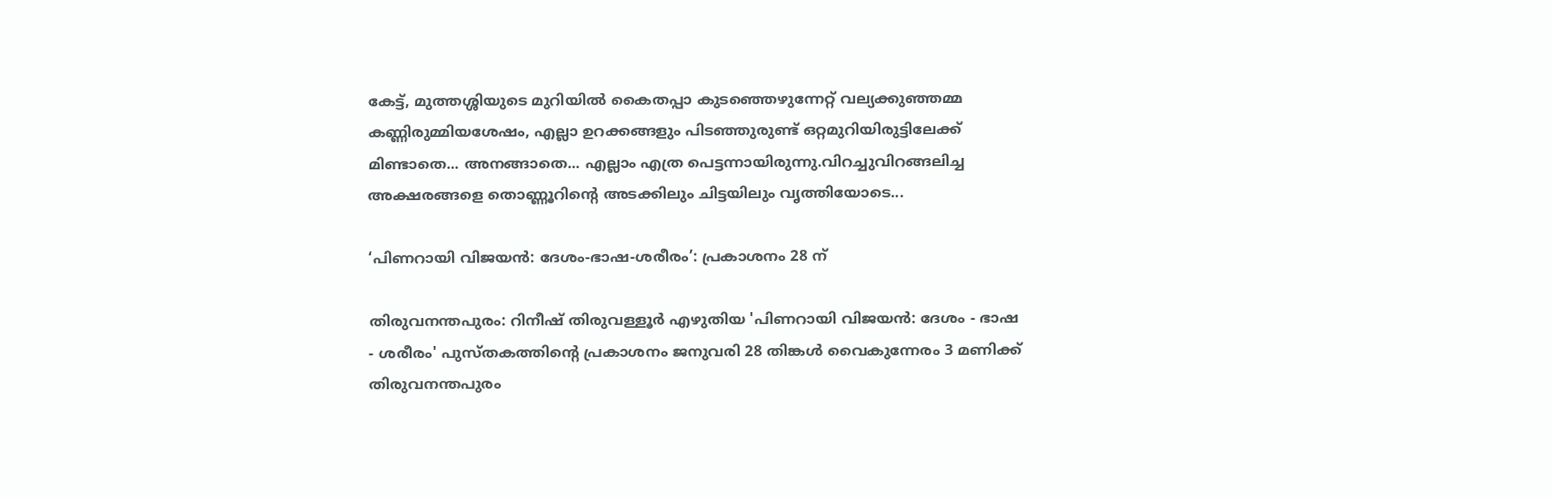കേട്ട്, മുത്തശ്ശിയുടെ മുറിയിൽ കൈതപ്പാ കുടഞ്ഞെഴുന്നേറ്റ് വല്യക്കുഞ്ഞമ്മ കണ്ണിരുമ്മിയശേഷം, എല്ലാ ഉറക്കങ്ങളും പിടഞ്ഞുരുണ്ട് ഒറ്റമുറിയിരുട്ടിലേക്ക് മിണ്ടാതെ... അനങ്ങാതെ... എല്ലാം എത്ര പെട്ടന്നായിരുന്നു.വിറച്ചുവിറങ്ങലിച്ച അക്ഷരങ്ങളെ തൊണ്ണൂറിന്റെ അടക്കിലും ചിട്ടയിലും വൃത്തിയോടെ...

‘പിണറായി വിജയൻ: ദേശം-ഭാഷ-ശരീരം’: പ്രകാശനം 28 ന്

തിരുവനന്തപുരം: റിനീഷ് തിരുവള്ളൂര്‍ എഴുതിയ 'പിണറായി വിജയൻ: ദേശം - ഭാഷ - ശരീരം' പുസ്തകത്തിന്‍റെ പ്രകാശനം ജനുവരി 28 തിങ്കൾ വൈകുന്നേരം 3 മണിക്ക് തിരുവനന്തപുരം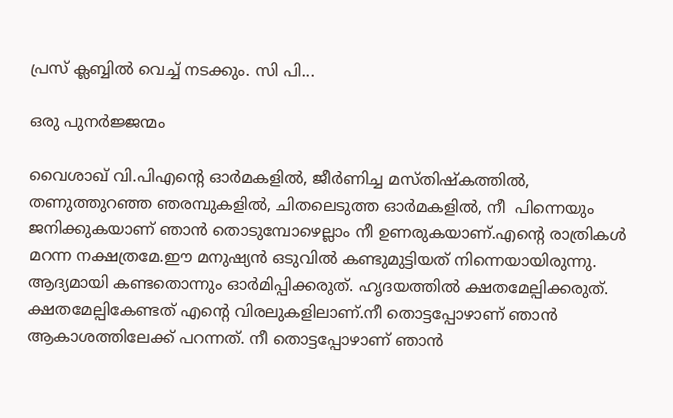പ്രസ് ക്ലബ്ബിൽ വെച്ച് നടക്കും. സി പി...

ഒരു പുനർജ്ജന്മം

വൈശാഖ് വി.പിഎന്റെ ഓർമകളിൽ, ജീർണിച്ച മസ്തിഷ്കത്തില്‍, തണുത്തുറഞ്ഞ ഞരമ്പുകളിൽ, ചിതലെടുത്ത ഓർമകളിൽ, നീ  പിന്നെയും ജനിക്കുകയാണ് ഞാൻ തൊടുമ്പോഴെല്ലാം നീ ഉണരുകയാണ്.എന്റെ രാത്രികൾ മറന്ന നക്ഷത്രമേ.ഈ മനുഷ്യൻ ഒടുവിൽ കണ്ടുമുട്ടിയത് നിന്നെയായിരുന്നു. ആദ്യമായി കണ്ടതൊന്നും ഓർമിപ്പിക്കരുത്. ഹൃദയത്തിൽ ക്ഷതമേല്പിക്കരുത്. ക്ഷതമേല്പികേണ്ടത് എന്റെ വിരലുകളിലാണ്.നീ തൊട്ടപ്പോഴാണ് ഞാൻ ആകാശത്തിലേക്ക് പറന്നത്. നീ തൊട്ടപ്പോഴാണ് ഞാൻ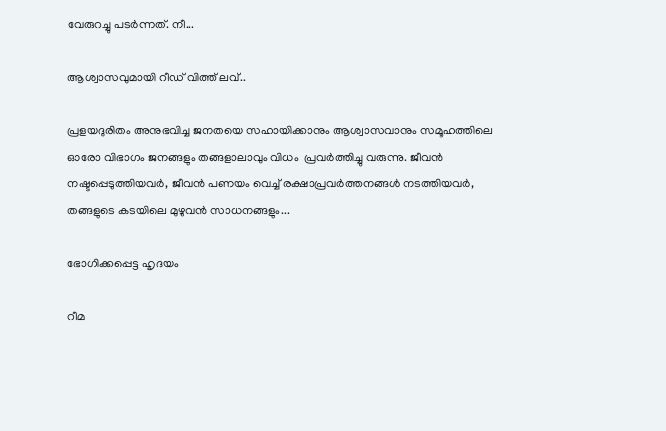വേരുറച്ചു പടർന്നത്. നീ...

ആശ്വാസവുമായി റീഡ് വിത്ത് ലവ്..

പ്രളയദുരിതം അനുഭവിച്ച ജനതയെ സഹായിക്കാനും ആശ്വാസവാനും സമൂഹത്തിലെ ഓരോ വിഭാഗം ജനങ്ങളും തങ്ങളാലാവും വിധം  പ്രവർത്തിച്ചു വരുന്നു. ജീവൻ നഷ്ടപ്പെടുത്തിയവർ, ജീവൻ പണയം വെച്ച് രക്ഷാപ്രവർത്തനങ്ങൾ നടത്തിയവർ, തങ്ങളുടെ കടയിലെ മുഴുവൻ സാധനങ്ങളും...

ഭോഗിക്കപ്പെട്ട ഹൃദയം

റീമ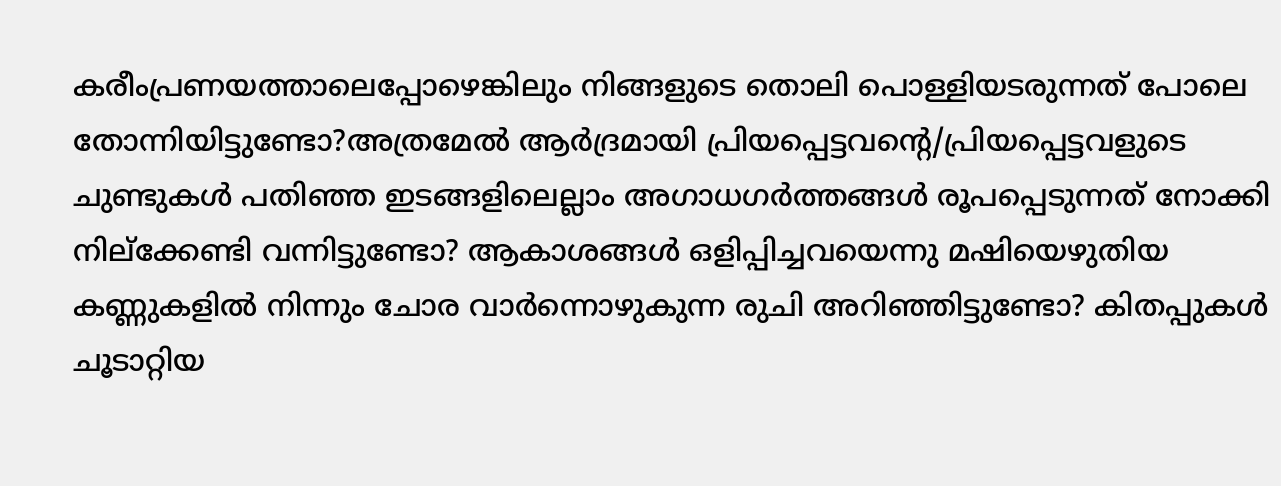കരീംപ്രണയത്താലെപ്പോഴെങ്കിലും നിങ്ങളുടെ തൊലി പൊള്ളിയടരുന്നത് പോലെ തോന്നിയിട്ടുണ്ടോ?അത്രമേൽ ആർദ്രമായി പ്രിയപ്പെട്ടവന്റെ/പ്രിയപ്പെട്ടവളുടെ ചുണ്ടുകൾ പതിഞ്ഞ ഇടങ്ങളിലെല്ലാം അഗാധഗർത്തങ്ങൾ രൂപപ്പെടുന്നത് നോക്കി നില്ക്കേണ്ടി വന്നിട്ടുണ്ടോ? ആകാശങ്ങൾ ഒളിപ്പിച്ചവയെന്നു മഷിയെഴുതിയ കണ്ണുകളിൽ നിന്നും ചോര വാർന്നൊഴുകുന്ന രുചി അറിഞ്ഞിട്ടുണ്ടോ? കിതപ്പുകൾ ചൂടാറ്റിയ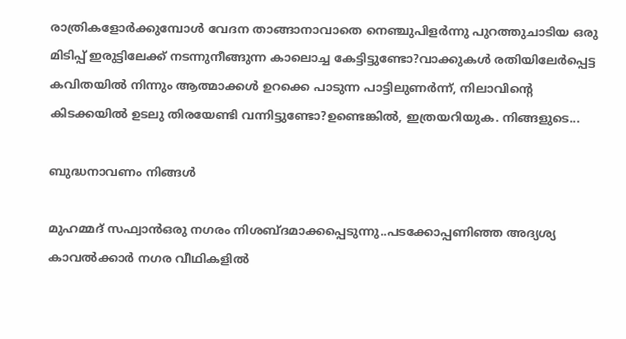രാത്രികളോർക്കുമ്പോൾ വേദന താങ്ങാനാവാതെ നെഞ്ചുപിളർന്നു പുറത്തുചാടിയ ഒരു മിടിപ്പ് ഇരുട്ടിലേക്ക് നടന്നുനീങ്ങുന്ന കാലൊച്ച കേട്ടിട്ടുണ്ടോ?വാക്കുകൾ രതിയിലേർപ്പെട്ട കവിതയിൽ നിന്നും ആത്മാക്കൾ ഉറക്കെ പാടുന്ന പാട്ടിലുണർന്ന്, നിലാവിന്റെ കിടക്കയിൽ ഉടലു തിരയേണ്ടി വന്നിട്ടുണ്ടോ?ഉണ്ടെങ്കിൽ, ഇത്രയറിയുക. നിങ്ങളുടെ...

ബുദ്ധനാവണം നിങ്ങൾ

മുഹമ്മദ് സഫ്വാൻഒരു നഗരം നിശബ്ദമാക്കപ്പെടുന്നു..പടക്കോപ്പണിഞ്ഞ അദ്യശ്യ കാവൽക്കാർ നഗര വീഥികളിൽ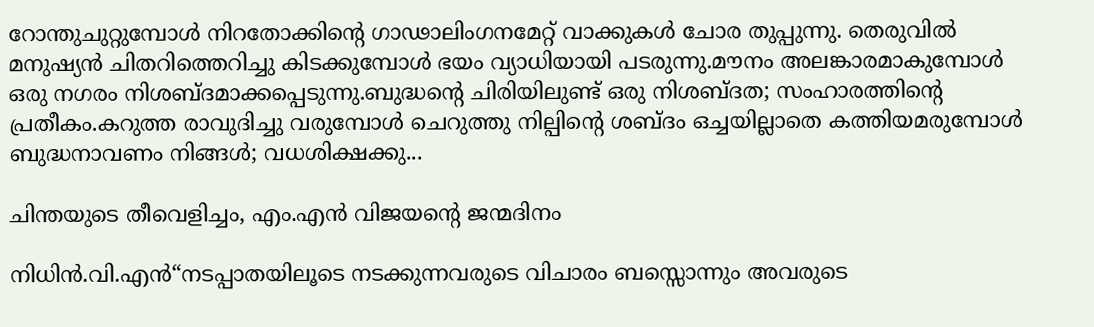റോന്തുചുറ്റുമ്പോൾ നിറതോക്കിന്റെ ഗാഢാലിംഗനമേറ്റ് വാക്കുകൾ ചോര തുപ്പുന്നു. തെരുവിൽ മനുഷ്യൻ ചിതറിത്തെറിച്ചു കിടക്കുമ്പോൾ ഭയം വ്യാധിയായി പടരുന്നു.മൗനം അലങ്കാരമാകുമ്പോൾ ഒരു നഗരം നിശബ്ദമാക്കപ്പെടുന്നു.ബുദ്ധന്റെ ചിരിയിലുണ്ട് ഒരു നിശബ്ദത; സംഹാരത്തിന്റെ പ്രതീകം.കറുത്ത രാവുദിച്ചു വരുമ്പോൾ ചെറുത്തു നില്പിന്റെ ശബ്ദം ഒച്ചയില്ലാതെ കത്തിയമരുമ്പോൾ ബുദ്ധനാവണം നിങ്ങൾ; വധശിക്ഷക്കു...

ചിന്തയുടെ തീവെളിച്ചം, എം.എൻ വിജയന്റെ ജന്മദിനം

നിധിന്‍.വി.എന്‍“നടപ്പാതയിലൂടെ നടക്കുന്നവരുടെ വിചാരം ബസ്സൊന്നും അവരുടെ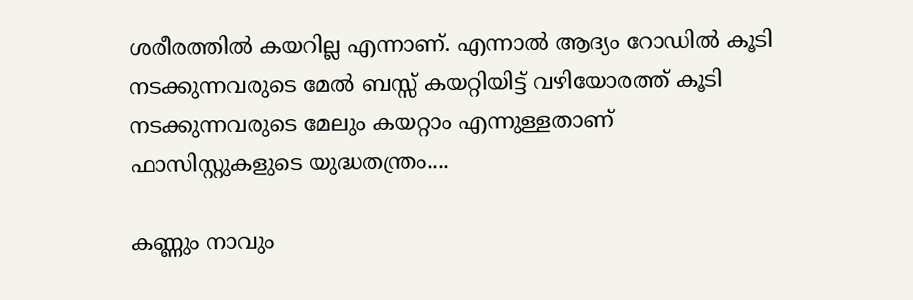ശരീരത്തില്‍ കയറില്ല എന്നാണ്. എന്നാല്‍ ആദ്യം റോഡില്‍ കൂടി നടക്കുന്നവരുടെ മേല്‍ ബസ്സ് കയറ്റിയിട്ട് വഴിയോരത്ത് കൂടി നടക്കുന്നവരുടെ മേലും കയറ്റാം എന്നുള്ളതാണ് ഫാസിസ്റ്റുകളുടെ യുദ്ധതന്ത്രം....

കണ്ണും നാവും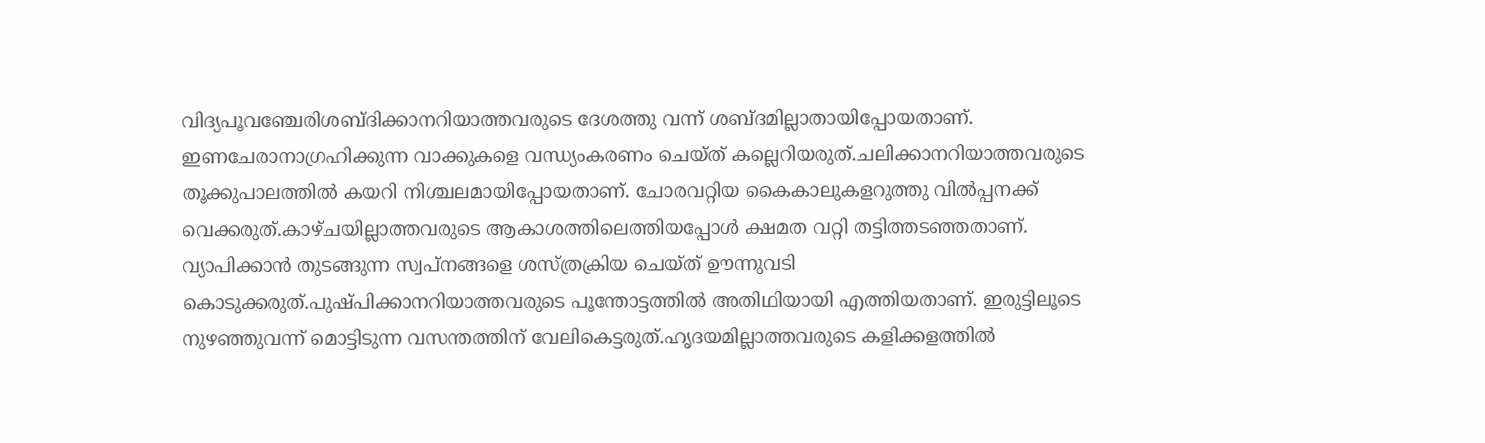വിദ്യപൂവഞ്ചേരിശബ്ദിക്കാനറിയാത്തവരുടെ ദേശത്തു വന്ന് ശബ്ദമില്ലാതായിപ്പോയതാണ്. ഇണചേരാനാഗ്രഹിക്കുന്ന വാക്കുകളെ വന്ധ്യംകരണം ചെയ്ത് കല്ലെറിയരുത്.ചലിക്കാനറിയാത്തവരുടെ തൂക്കുപാലത്തിൽ കയറി നിശ്ചലമായിപ്പോയതാണ്. ചോരവറ്റിയ കൈകാലുകളറുത്തു വിൽപ്പനക്ക് വെക്കരുത്.കാഴ്ചയില്ലാത്തവരുടെ ആകാശത്തിലെത്തിയപ്പോൾ ക്ഷമത വറ്റി തട്ടിത്തടഞ്ഞതാണ്. വ്യാപിക്കാൻ തുടങ്ങുന്ന സ്വപ്നങ്ങളെ ശസ്ത്രക്രിയ ചെയ്ത് ഊന്നുവടി കൊടുക്കരുത്.പുഷ്പിക്കാനറിയാത്തവരുടെ പൂന്തോട്ടത്തിൽ അതിഥിയായി എത്തിയതാണ്. ഇരുട്ടിലൂടെ നുഴഞ്ഞുവന്ന് മൊട്ടിടുന്ന വസന്തത്തിന് വേലികെട്ടരുത്.ഹൃദയമില്ലാത്തവരുടെ കളിക്കളത്തിൽ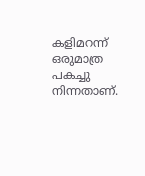കളിമറന്ന് ഒരുമാത്ര പകച്ചു നിന്നതാണ്.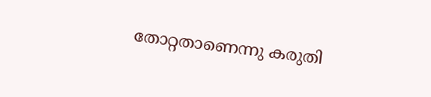തോറ്റതാണെന്നു കരുതി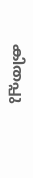കിതപ്പു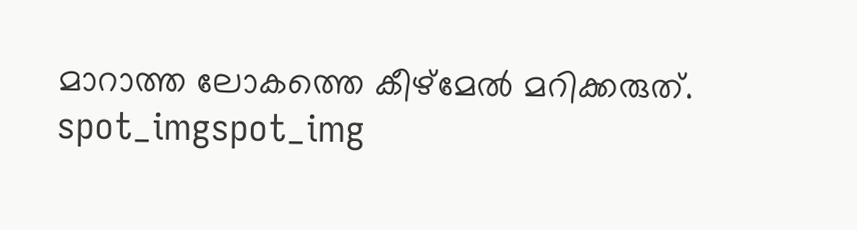മാറാത്ത ലോകത്തെ കീഴ്മേൽ മറിക്കരുത്.
spot_imgspot_img